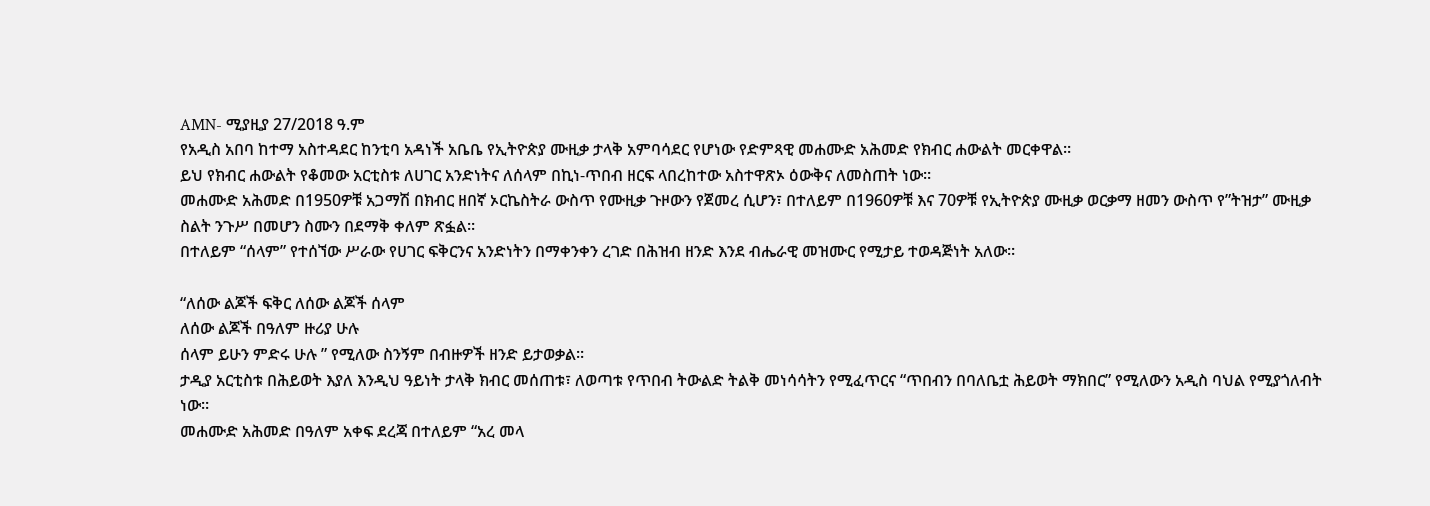AMN- ሚያዚያ 27/2018 ዓ.ም
የአዲስ አበባ ከተማ አስተዳደር ከንቲባ አዳነች አቤቤ የኢትዮጵያ ሙዚቃ ታላቅ አምባሳደር የሆነው የድምጻዊ መሐሙድ አሕመድ የክብር ሐውልት መርቀዋል።
ይህ የክብር ሐውልት የቆመው አርቲስቱ ለሀገር አንድነትና ለሰላም በኪነ-ጥበብ ዘርፍ ላበረከተው አስተዋጽኦ ዕውቅና ለመስጠት ነው።
መሐሙድ አሕመድ በ1950ዎቹ አጋማሽ በክብር ዘበኛ ኦርኬስትራ ውስጥ የሙዚቃ ጉዞውን የጀመረ ሲሆን፣ በተለይም በ1960ዎቹ እና 70ዎቹ የኢትዮጵያ ሙዚቃ ወርቃማ ዘመን ውስጥ የ”ትዝታ” ሙዚቃ ስልት ንጉሥ በመሆን ስሙን በደማቅ ቀለም ጽፏል።
በተለይም “ሰላም” የተሰኘው ሥራው የሀገር ፍቅርንና አንድነትን በማቀንቀን ረገድ በሕዝብ ዘንድ እንደ ብሔራዊ መዝሙር የሚታይ ተወዳጅነት አለው።

“ለሰው ልጆች ፍቅር ለሰው ልጆች ሰላም
ለሰው ልጆች በዓለም ዙሪያ ሁሉ
ሰላም ይሁን ምድሩ ሁሉ ” የሚለው ስንኝም በብዙዎች ዘንድ ይታወቃል፡፡
ታዲያ አርቲስቱ በሕይወት እያለ እንዲህ ዓይነት ታላቅ ክብር መሰጠቱ፣ ለወጣቱ የጥበብ ትውልድ ትልቅ መነሳሳትን የሚፈጥርና “ጥበብን በባለቤቷ ሕይወት ማክበር” የሚለውን አዲስ ባህል የሚያጎለብት ነው።
መሐሙድ አሕመድ በዓለም አቀፍ ደረጃ በተለይም “አረ መላ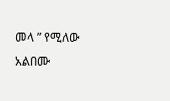መላ ” የሚለው አልበሙ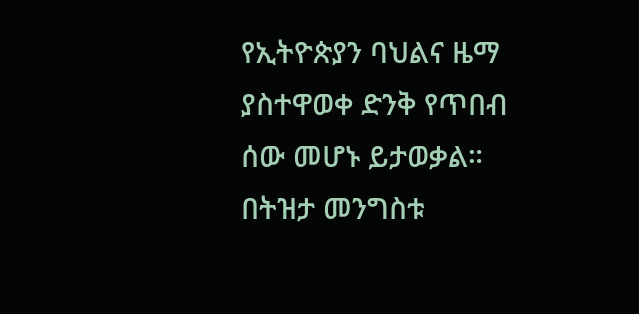የኢትዮጵያን ባህልና ዜማ ያስተዋወቀ ድንቅ የጥበብ ሰው መሆኑ ይታወቃል።
በትዝታ መንግስቱ